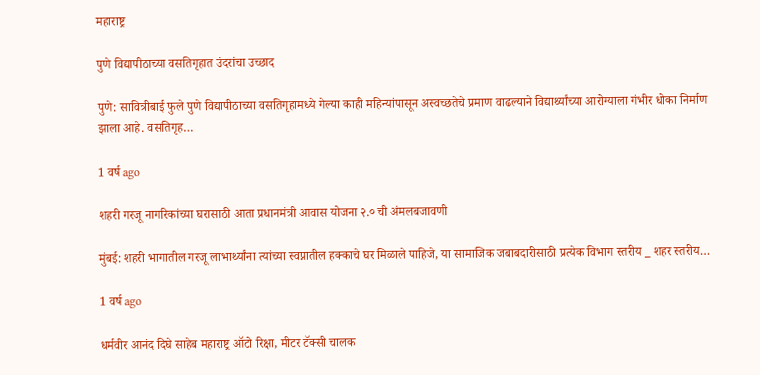महाराष्ट्र

पुणे विद्यापीठाच्या वसतिगृहात उंदरांचा उच्छाद

पुणे: सावित्रीबाई फुले पुणे विद्यापीठाच्या वसतिगृहामध्ये गेल्या काही महिन्यांपासून अस्वच्छतेचे प्रमाण वाढल्याने विद्यार्थ्यांच्या आरोग्याला गंभीर धोका निर्माण झाला आहे. वसतिगृह…

1 वर्ष ago

शहरी गरजू नागरिकांच्या घरासाठी आता प्रधानमंत्री आवास योजना २.० ची अंमलबजावणी

मुंबई: शहरी भागातील गरजू लाभार्थ्यांना त्यांच्या स्वप्नातील हक्काचे घर मिळाले पाहिजे, या सामाजिक जबाबदारीसाठी प्रत्येक विभाग स्तरीय _ शहर स्तरीय…

1 वर्ष ago

धर्मवीर आनंद दिघे साहेब महाराष्ट्र ऑटो रिक्षा, मीटर टॅक्सी चालक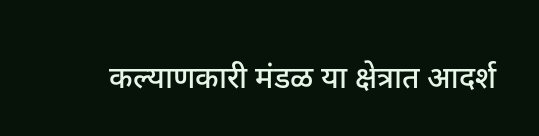कल्याणकारी मंडळ या क्षेत्रात आदर्श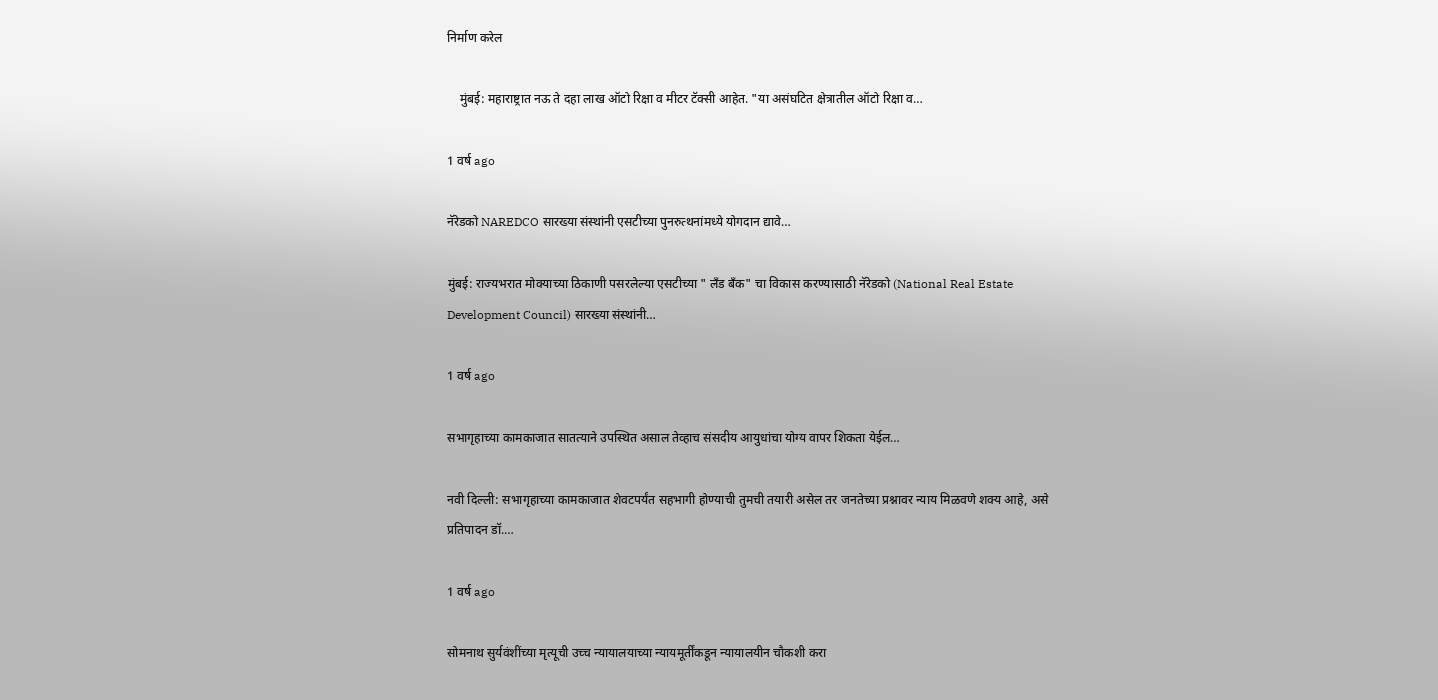निर्माण करेल

    मुंबई: महाराष्ट्रात नऊ ते दहा लाख ऑटो रिक्षा व मीटर टॅक्सी आहेत. "या असंघटित क्षेत्रातील ऑटो रिक्षा व…

1 वर्ष ago

नॅरेडको NAREDCO सारख्या संस्थांनी एसटीच्या पुनरुत्थनांमध्ये योगदान द्यावे…

मुंबई: राज्यभरात मोक्याच्या ठिकाणी पसरलेल्या एसटीच्या " लँड बँक" चा विकास करण्यासाठी नॅरेडको (National Real Estate Development Council) सारख्या संस्थांनी…

1 वर्ष ago

सभागृहाच्या कामकाजात सातत्याने उपस्थित असाल तेव्हाच संसदीय आयुधांचा योग्य वापर शिकता येईल…

नवी दिल्ली: सभागृहाच्या कामकाजात शेवटपर्यंत सहभागी होण्याची तुमची तयारी असेल तर जनतेच्या प्रश्नावर न्याय मिळवणे शक्य आहे, असे प्रतिपादन डॉ.…

1 वर्ष ago

सोमनाथ सुर्यवंशींच्या मृत्यूची उच्च न्यायालयाच्या न्यायमूर्तींकडून न्यायालयीन चौकशी करा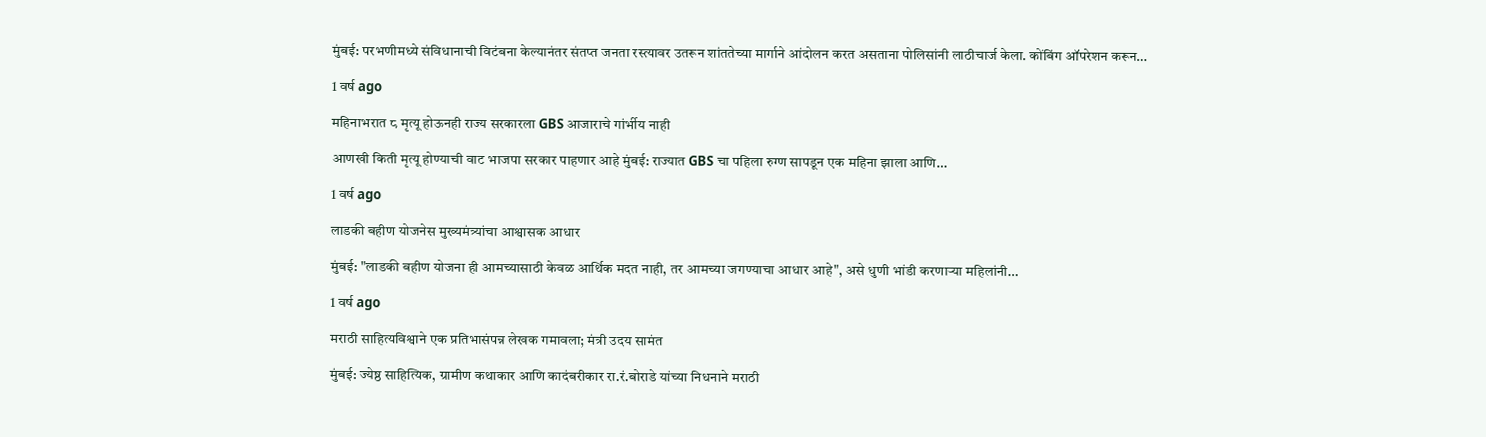मुंबई: परभणीमध्ये संविधानाची विटंबना केल्यानंतर संतप्त जनता रस्त्यावर उतरून शांततेच्या मार्गाने आंदोलन करत असताना पोलिसांनी लाठीचार्ज केला. कोंबिंग ऑपरेशन करून…

1 वर्ष ago

महिनाभरात ८ मृत्यू होऊनही राज्य सरकारला GBS आजाराचे गांर्भीय नाही

आणखी किती मृत्यू होण्याची वाट भाजपा सरकार पाहणार आहे मुंबई: राज्यात GBS चा पहिला रुग्ण सापडून एक महिना झाला आणि…

1 वर्ष ago

लाडकी बहीण योजनेस मुख्यमंत्र्यांचा आश्वासक आधार

मुंबई: "लाडकी बहीण योजना ही आमच्यासाठी केवळ आर्थिक मदत नाही, तर आमच्या जगण्याचा आधार आहे", असे धुणी भांडी करणाऱ्या महिलांनी…

1 वर्ष ago

मराठी साहित्यविश्वाने एक प्रतिभासंपन्न लेखक गमावला; मंत्री उदय सामंत

मुंबई: ज्येष्ठ साहित्यिक, ग्रामीण कथाकार आणि कादंबरीकार रा.रं.बोराडे यांच्या निधनाने मराठी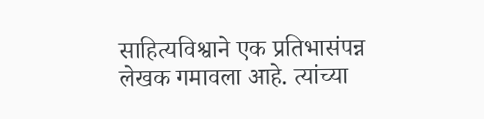साहित्यविश्वाने एक प्रतिभासंपन्न लेखक गमावला आहे. त्यांच्या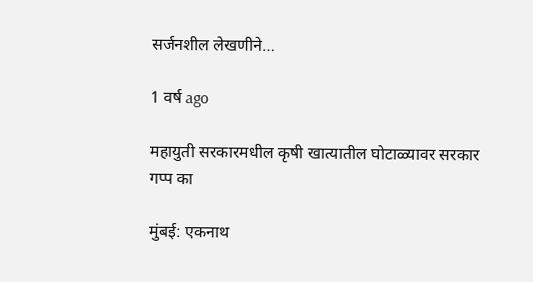सर्जनशील लेखणीने…

1 वर्ष ago

महायुती सरकारमधील कृषी खात्यातील घोटाळ्यावर सरकार गप्प का

मुंबई: एकनाथ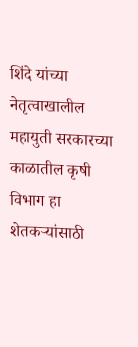शिंदे यांच्या नेतृत्वाखालील महायुती सरकारच्या काळातील कृषी विभाग हा शेतकऱ्यांसाठी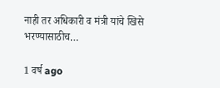नाही तर अधिकारी व मंत्री यांचे खिसे भरण्यासाठीच…

1 वर्ष ago